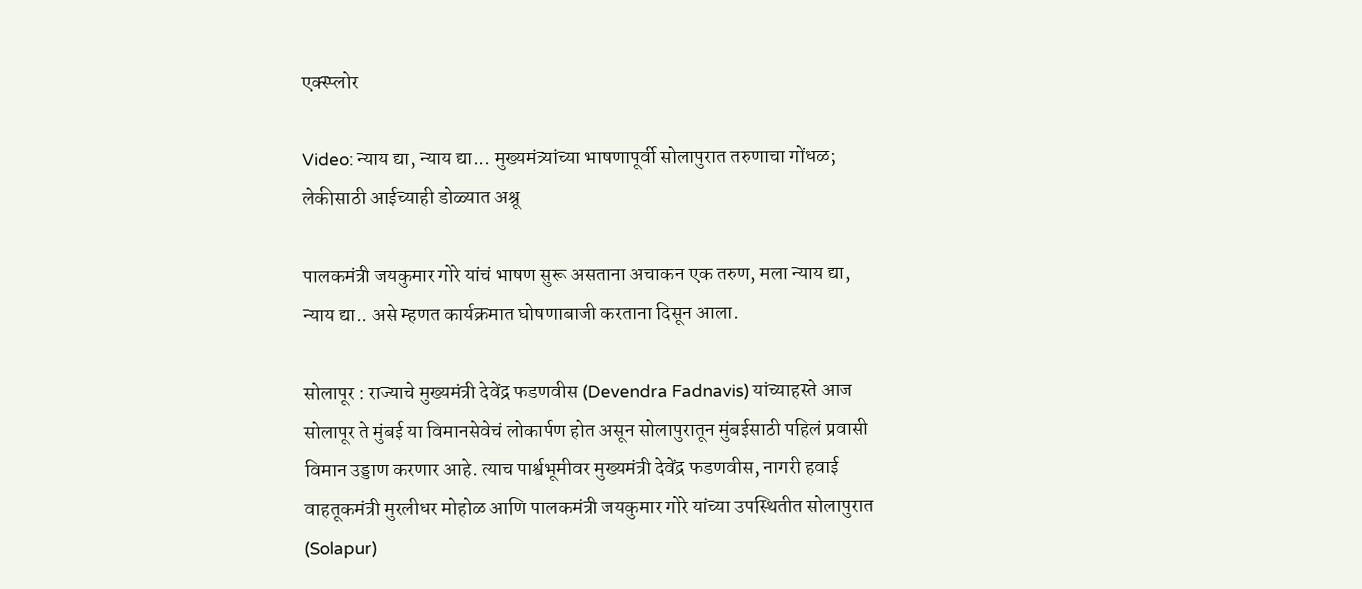एक्स्प्लोर

Video: न्याय द्या, न्याय द्या... मुख्यमंत्र्यांच्या भाषणापूर्वी सोलापुरात तरुणाचा गोंधळ; लेकीसाठी आईच्याही डोळ्यात अश्रू

पालकमंत्री जयकुमार गोरे यांचं भाषण सुरू असताना अचाकन एक तरुण, मला न्याय द्या, न्याय द्या.. असे म्हणत कार्यक्रमात घोषणाबाजी करताना दिसून आला.

सोलापूर : राज्याचे मुख्यमंत्री देवेंद्र फडणवीस (Devendra Fadnavis) यांच्याहस्ते आज सोलापूर ते मुंबई या विमानसेवेचं लोकार्पण होत असून सोलापुरातून मुंबईसाठी पहिलं प्रवासी विमान उड्डाण करणार आहे. त्याच पार्श्वभूमीवर मुख्यमंत्री देवेंद्र फडणवीस, नागरी हवाई वाहतूकमंत्री मुरलीधर मोहोळ आणि पालकमंत्री जयकुमार गोरे यांच्या उपस्थितीत सोलापुरात (Solapur)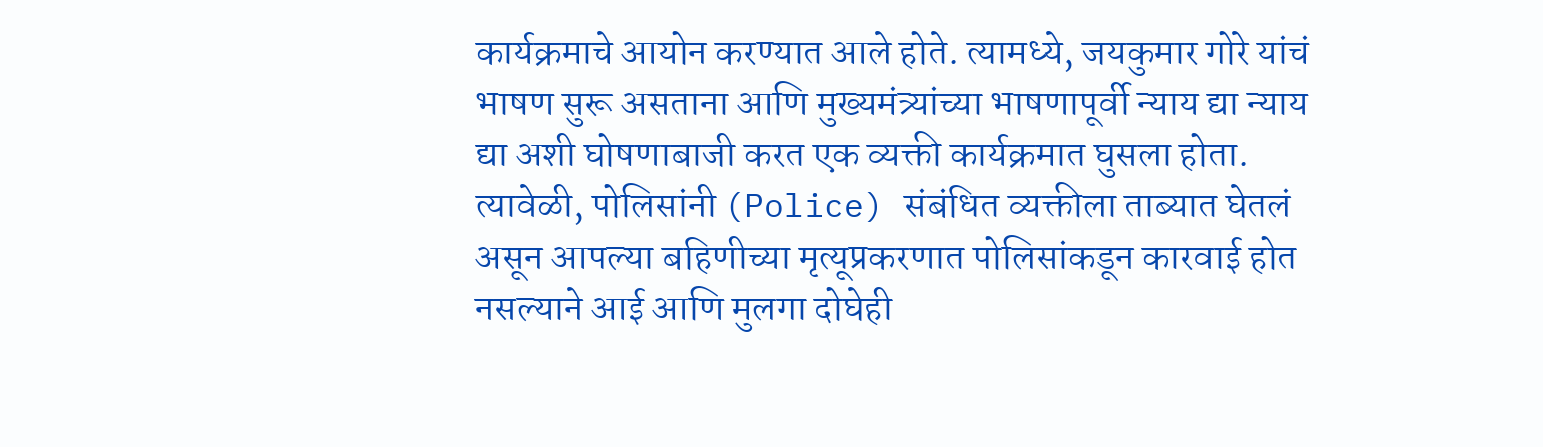कार्यक्रमाचे आयोन करण्यात आले होते. त्यामध्ये, जयकुमार गोरे यांचं भाषण सुरू असताना आणि मुख्यमंत्र्यांच्या भाषणापूर्वी न्याय द्या न्याय द्या अशी घोषणाबाजी करत एक व्यक्ती कार्यक्रमात घुसला होता. त्यावेळी, पोलिसांनी (Police) संबंधित व्यक्तीला ताब्यात घेतलं असून आपल्या बहिणीच्या मृत्यूप्रकरणात पोलिसांकडून कारवाई होत नसल्याने आई आणि मुलगा दोघेही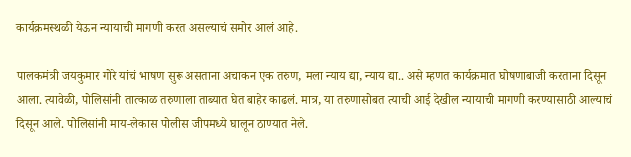कार्यक्रमस्थळी येऊन न्यायाची मागणी करत असल्याचं समोर आलं आहे.

पालकमंत्री जयकुमार गोरे यांचं भाषण सुरू असताना अचाकन एक तरुण, मला न्याय द्या, न्याय द्या.. असे म्हणत कार्यक्रमात घोषणाबाजी करताना दिसून आला. त्यावेळी, पोलिसांनी तात्काळ तरुणाला ताब्यात घेत बाहेर काढलं. मात्र, या तरुणासोबत त्याची आई देखील न्यायाची मागणी करण्यासाठी आल्याचं दिसून आले. पोलिसांनी माय-लेकास पोलीस जीपमध्ये घालून ठाण्यात नेले.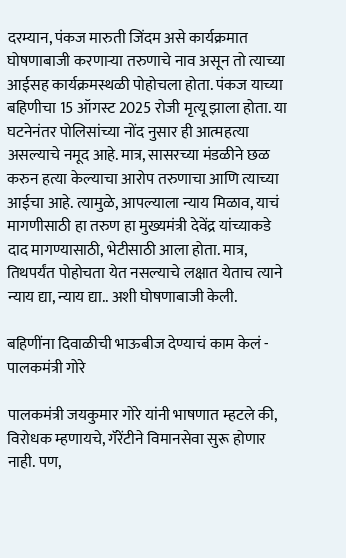दरम्यान, पंकज मारुती जिंदम असे कार्यक्रमात घोषणाबाजी करणाऱ्या तरुणाचे नाव असून तो त्याच्या आईसह कार्यक्रमस्थळी पोहोचला होता. पंकज याच्या बहिणीचा 15 ऑगस्ट 2025 रोजी मृत्यू झाला होता. या घटनेनंतर पोलिसांच्या नोंद नुसार ही आत्महत्या असल्याचे नमूद आहे. मात्र, सासरच्या मंडळीने छळ करुन हत्या केल्याचा आरोप तरुणाचा आणि त्याच्या आईचा आहे. त्यामुळे, आपल्याला न्याय मिळाव, याचं मागणीसाठी हा तरुण हा मुख्यमंत्री देवेंद्र यांच्याकडे दाद मागण्यासाठी, भेटीसाठी आला होता. मात्र, तिथपर्यंत पोहोचता येत नसल्याचे लक्षात येताच त्याने न्याय द्या, न्याय द्या.. अशी घोषणाबाजी केली.

बहि‍णींना दिवाळीची भाऊबीज देण्याचं काम केलं - पालकमंत्री गोरे

पालकमंत्री जयकुमार गोरे यांनी भाषणात म्हटले की, विरोधक म्हणायचे, गॅरेंटीने विमानसेवा सुरू होणार नाही. पण,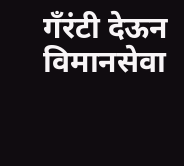गँरंटी देऊन विमानसेवा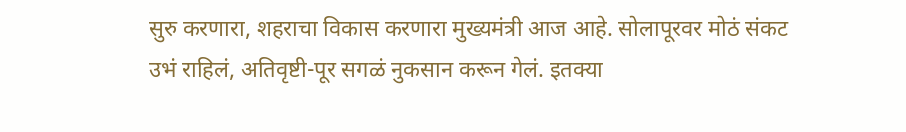सुरु करणारा, शहराचा विकास करणारा मुख्यमंत्री आज आहे. सोलापूरवर मोठं संकट उभं राहिलं, अतिवृष्टी-पूर सगळं नुकसान करून गेलं. इतक्या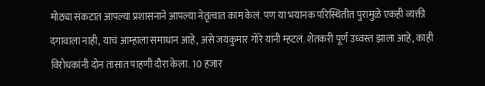मोठ्या संकटात आपल्या प्रशासनाने आपल्या नेतृत्वात काम केलं. पण या भयानक परिस्थितीत पुरामुळे एकही व्यक्ती दगावाला नाही, याचं आम्हाला समाधान आहे, असे जयकुमार गोरे यांनी म्हटलं. शेतकरी पूर्ण उध्वस्त झाला आहे, काही विरोधकांनी दोन तासात पाहणी दौरा केला. 10 हजार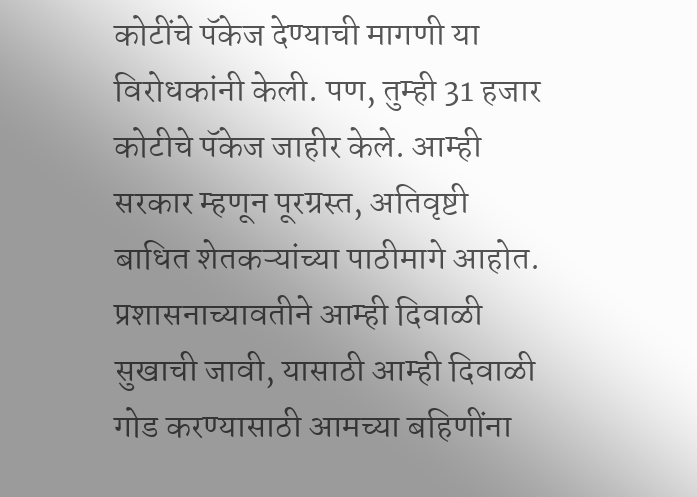कोटींचे पॅकेज देण्याची मागणी या विरोधकांनी केली. पण, तुम्ही 31 हजार कोटीचे पॅकेज जाहीर केले. आम्ही सरकार म्हणून पूरग्रस्त, अतिवृष्टी बाधित शेतकऱ्यांच्या पाठीमागे आहोत. प्रशासनाच्यावतीने आम्ही दिवाळी सुखाची जावी, यासाठी आम्ही दिवाळी गोड करण्यासाठी आमच्या बहिणींना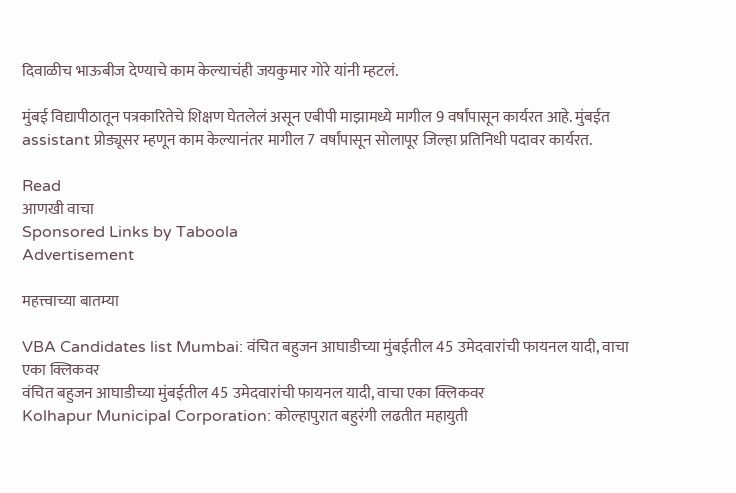दिवाळीच भाऊबीज देण्याचे काम केल्याचंही जयकुमार गोरे यांनी म्हटलं.

मुंबई विद्यापीठातून पत्रकारितेचे शिक्षण घेतलेलं असून एबीपी माझामध्ये मागील 9 वर्षांपासून कार्यरत आहे. मुंबईत assistant प्रोड्यूसर म्हणून काम केल्यानंतर मागील 7 वर्षांपासून सोलापूर जिल्हा प्रतिनिधी पदावर कार्यरत.

Read
आणखी वाचा
Sponsored Links by Taboola
Advertisement

महत्त्वाच्या बातम्या

VBA Candidates list Mumbai: वंचित बहुजन आघाडीच्या मुंबईतील 45 उमेदवारांची फायनल यादी, वाचा एका क्लिकवर
वंचित बहुजन आघाडीच्या मुंबईतील 45 उमेदवारांची फायनल यादी, वाचा एका क्लिकवर
Kolhapur Municipal Corporation: कोल्हापुरात बहुरंगी लढतीत महायुती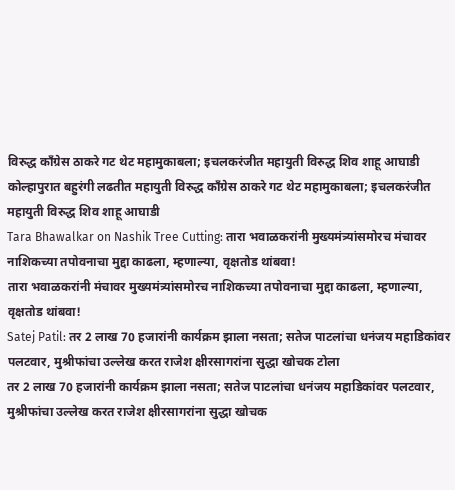विरुद्ध काँग्रेस ठाकरे गट थेट महामुकाबला; इचलकरंजीत महायुती विरुद्ध शिव शाहू आघाडी
कोल्हापुरात बहुरंगी लढतीत महायुती विरुद्ध काँग्रेस ठाकरे गट थेट महामुकाबला; इचलकरंजीत महायुती विरुद्ध शिव शाहू आघाडी
Tara Bhawalkar on Nashik Tree Cutting: तारा भवाळकरांनी मुख्यमंत्र्यांसमोरच मंचावर नाशिकच्या तपोवनाचा मुद्दा काढला, म्हणाल्या, वृक्षतोड थांबवा!
तारा भवाळकरांनी मंचावर मुख्यमंत्र्यांसमोरच नाशिकच्या तपोवनाचा मुद्दा काढला, म्हणाल्या, वृक्षतोड थांबवा!
Satej Patil: तर 2 लाख 70 हजारांनी कार्यक्रम झाला नसता; सतेज पाटलांचा धनंजय महाडिकांवर पलटवार, मुश्रीफांचा उल्लेख करत राजेश क्षीरसागरांना सुद्धा खोचक टोला
तर 2 लाख 70 हजारांनी कार्यक्रम झाला नसता; सतेज पाटलांचा धनंजय महाडिकांवर पलटवार, मुश्रीफांचा उल्लेख करत राजेश क्षीरसागरांना सुद्धा खोचक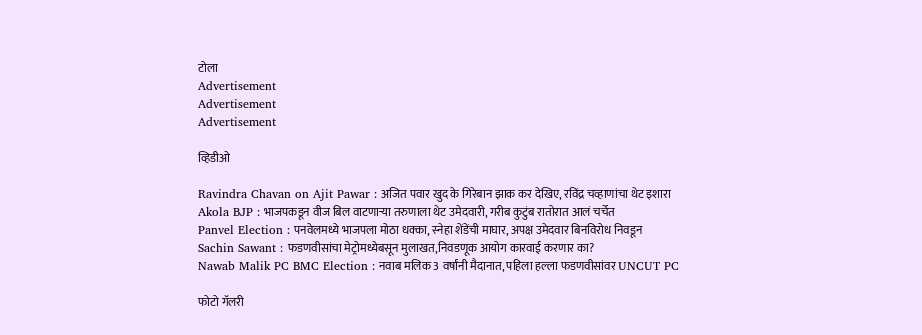टोला
Advertisement
Advertisement
Advertisement

व्हिडीओ

Ravindra Chavan on Ajit Pawar : अजित पवार खुद के गिरेबान झाक कर देखिए, रविंद्र चव्हाणांचा थेट इशारा
Akola BJP : भाजपकडून वीज बिल वाटणाऱ्या तरुणाला थेट उमेदवारी, गरीब कुटुंब रातोरात आलं चर्चेत
Panvel Election : पनवेलमध्ये भाजपला मोठा धक्का, स्नेहा शेंडेंची माघार, अपक्ष उमेदवार बिनविरोध निवडून
Sachin Sawant : फडणवीसांचा मेट्रोमध्येबसून मुलाखत,निवडणूक आयोग कारवाई करणार का?
Nawab Malik PC BMC Election : नवाब मलिक 3 वर्षांनी मैदानात, पहिला हल्ला फडणवीसांवर UNCUT PC

फोटो गॅलरी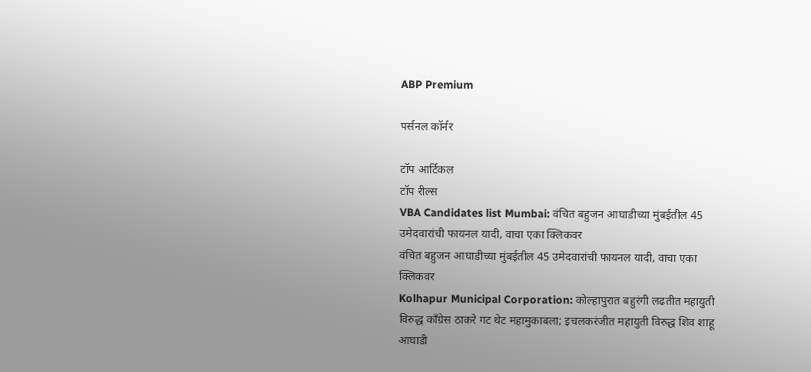ABP Premium

पर्सनल कॉर्नर

टॉप आर्टिकल
टॉप रील्स
VBA Candidates list Mumbai: वंचित बहुजन आघाडीच्या मुंबईतील 45 उमेदवारांची फायनल यादी, वाचा एका क्लिकवर
वंचित बहुजन आघाडीच्या मुंबईतील 45 उमेदवारांची फायनल यादी, वाचा एका क्लिकवर
Kolhapur Municipal Corporation: कोल्हापुरात बहुरंगी लढतीत महायुती विरुद्ध काँग्रेस ठाकरे गट थेट महामुकाबला; इचलकरंजीत महायुती विरुद्ध शिव शाहू आघाडी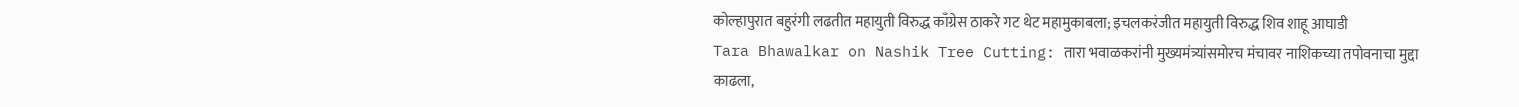कोल्हापुरात बहुरंगी लढतीत महायुती विरुद्ध काँग्रेस ठाकरे गट थेट महामुकाबला; इचलकरंजीत महायुती विरुद्ध शिव शाहू आघाडी
Tara Bhawalkar on Nashik Tree Cutting: तारा भवाळकरांनी मुख्यमंत्र्यांसमोरच मंचावर नाशिकच्या तपोवनाचा मुद्दा काढला,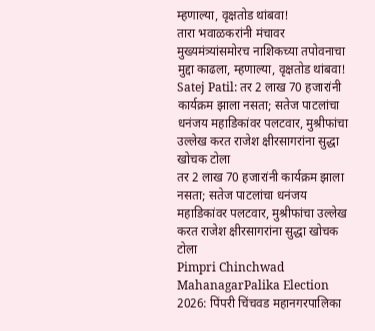म्हणाल्या, वृक्षतोड थांबवा!
तारा भवाळकरांनी मंचावर मुख्यमंत्र्यांसमोरच नाशिकच्या तपोवनाचा मुद्दा काढला, म्हणाल्या, वृक्षतोड थांबवा!
Satej Patil: तर 2 लाख 70 हजारांनी कार्यक्रम झाला नसता; सतेज पाटलांचा धनंजय महाडिकांवर पलटवार, मुश्रीफांचा उल्लेख करत राजेश क्षीरसागरांना सुद्धा खोचक टोला
तर 2 लाख 70 हजारांनी कार्यक्रम झाला नसता; सतेज पाटलांचा धनंजय महाडिकांवर पलटवार, मुश्रीफांचा उल्लेख करत राजेश क्षीरसागरांना सुद्धा खोचक टोला
Pimpri Chinchwad MahanagarPalika Election 2026: पिंपरी चिंचवड महानगरपालिका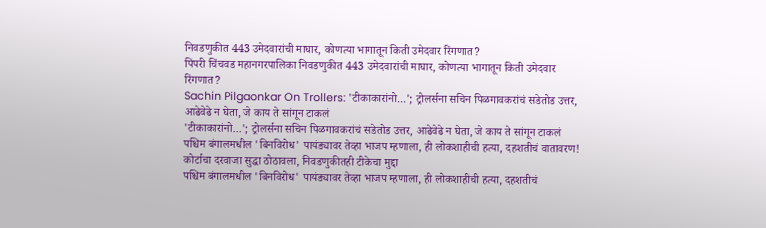निवडणुकीत 443 उमेदवारांची माघार, कोणत्या भागातून किती उमेदवार रिंगणात?
पिंपरी चिंचवड महानगरपालिका निवडणुकीत 443 उमेदवारांची माघार, कोणत्या भागातून किती उमेदवार रिंगणात?
Sachin Pilgaonkar On Trollers: 'टीकाकारांनो...'; ट्रोलर्सना सचिन पिळगावकरांचं सडेतोड उत्तर, आढेवेढे न घेता, जे काय ते सांगून टाकलं
'टीकाकारांनो...'; ट्रोलर्सना सचिन पिळगावकरांचं सडेतोड उत्तर, आढेवेढे न घेता, जे काय ते सांगून टाकलं
पश्चिम बंगालमधील 'बिनविरोध' पायंड्यावर तेव्हा भाजप म्हणाला, ही लोकशाहीची हत्या, दहशतीचं वातावरण! कोर्टाचा दरवाजा सुद्धा ठोठावला, निवडणुकीतही टीकेचा मुद्दा
पश्चिम बंगालमधील 'बिनविरोध' पायंड्यावर तेव्हा भाजप म्हणाला, ही लोकशाहीची हत्या, दहशतीचं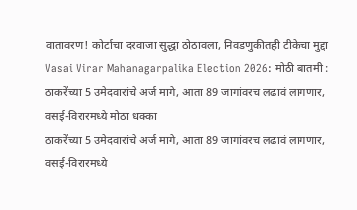वातावरण! कोर्टाचा दरवाजा सुद्धा ठोठावला, निवडणुकीतही टीकेचा मुद्दा
Vasai Virar Mahanagarpalika Election 2026: मोठी बातमी : ठाकरेंच्या 5 उमेदवारांचे अर्ज मागे, आता 89 जागांवरच लढावं लागणार, वसई-विरारमध्ये मोठा धक्का
ठाकरेंच्या 5 उमेदवारांचे अर्ज मागे, आता 89 जागांवरच लढावं लागणार, वसई-विरारमध्ये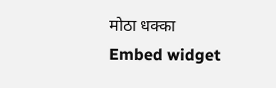मोठा धक्का
Embed widget